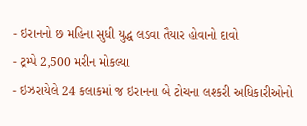- ઇરાનનો છ મહિના સુધી યુદ્ધ લડવા તૈયાર હોવાનો દાવો
- ટ્રમ્પે 2,500 મરીન મોકલ્યા
- ઇઝરાયેલે 24 કલાકમાં જ ઇરાનના બે ટોચના લશ્કરી અધિકારીઓનો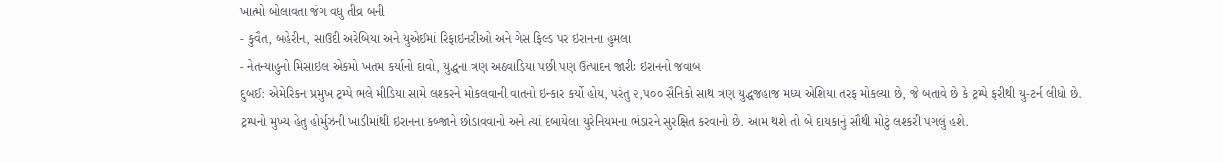ખાત્મો બોલાવતા જંગ વધુ તીવ્ર બની
- કુવૈત, બહેરીન, સાઉદી અરેબિયા અને યુએઈમાં રિફાઇનરીઓ અને ગેસ ફિલ્ડ પર ઇરાનના હુમલા
- નેતન્યાહુનો મિસાઇલ એકમો ખતમ કર્યાનો દાવો, યુદ્ધના ત્રણ અઠવાડિયા પછી પણ ઉત્પાદન જારીઃ ઇરાનનો જવાબ
દુબઈ: એમેરિકન પ્રમુખ ટ્રમ્પે ભલે મીડિયા સામે લશ્કરને મોકલવાની વાતનો ઇન્કાર કર્યો હોય, પરંતુ ૨,૫૦૦ સૈનિકો સાથ ત્રણ યુદ્ધજહાજ મધ્ય એશિયા તરફ મોકલ્યા છે, જે બતાવે છે કે ટ્રમ્પે ફરીથી યુ-ટર્ન લીધો છે. ટ્રમ્પનો મુખ્ય હેતુ હોર્મુઝની ખાડીમાંથી ઇરાનના કબ્જાને છોડાવવાનો અને ત્યાં દબાયેલા યુરેનિયમના ભંડારને સુરક્ષિત કરવાનો છે. આમ થશે તો બે દાયકાનું સૌથી મોટું લશ્કરી પગલું હશે.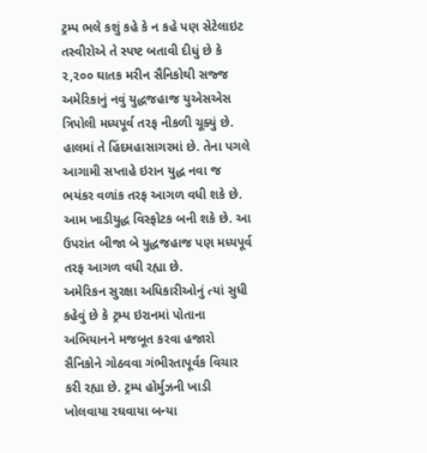ટ્રમ્પ ભલે કશું કહે કે ન કહે પણ સેટેલાઇટ તસ્વીરોએ તે સ્પષ્ટ બતાવી દીધું છે કે ૨,૨૦૦ ઘાતક મરીન સૈનિકોથી સજ્જ અમેરિકાનું નવું યુદ્ધજહાજ યુએસએસ ત્રિપોલી મધ્યપૂર્વ તરફ નીકળી ચૂક્યું છે. હાલમાં તે હિંદમહાસાગરમાં છે. તેના પગલે આગામી સપ્તાહે ઇરાન યુદ્ધ નવા જ ભયંકર વળાંક તરફ આગળ વધી શકે છે. આમ ખાડીયુદ્ધ વિસ્ફોટક બની શકે છે. આ ઉપરાંત બીજા બે યુદ્ધજહાજ પણ મધ્યપૂર્વ તરફ આગળ વધી રહ્યા છે.
અમેરિકન સુરક્ષા અધિકારીઓનું ત્યાં સુધી કહેવું છે કે ટ્રમ્પ ઇરાનમાં પોતાના અભિયાનને મજબૂત કરવા હજારો સૈનિકોને ગોઠવવા ગંભીરતાપૂર્વક વિચાર કરી રહ્યા છે. ટ્રમ્પ હોર્મુઝની ખાડી ખોલવાયા રઘવાયા બન્યા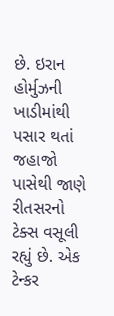છે. ઇરાન હોર્મુઝની ખાડીમાંથી પસાર થતાં જહાજો પાસેથી જાણે રીતસરનો ટેક્સ વસૂલી રહ્યું છે. એક ટેન્કર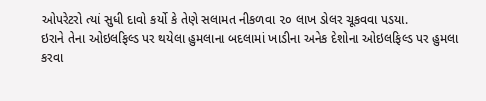ઓપરેટરો ત્યાં સુધી દાવો કર્યો કે તેણે સલામત નીકળવા ૨૦ લાખ ડોલર ચૂકવવા પડયા.
ઇરાને તેના ઓઇલફિલ્ડ પર થયેલા હુમલાના બદલામાં ખાડીના અનેક દેશોના ઓઇલફિલ્ડ પર હુમલા કરવા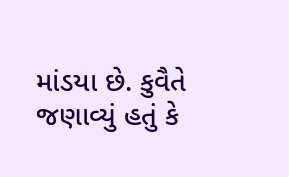માંડયા છે. કુવૈતે જણાવ્યું હતું કે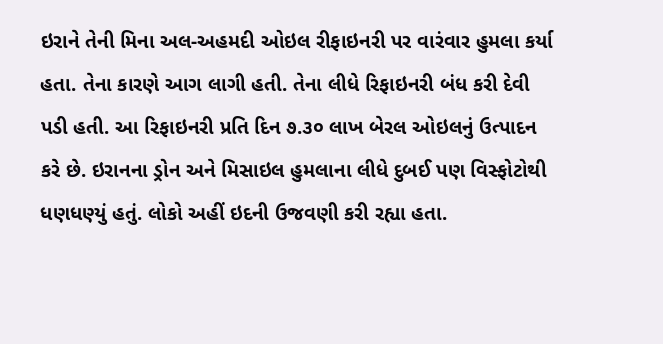ઇરાને તેની મિના અલ-અહમદી ઓઇલ રીફાઇનરી પર વારંવાર હુમલા કર્યા હતા. તેના કારણે આગ લાગી હતી. તેના લીધે રિફાઇનરી બંધ કરી દેવી પડી હતી. આ રિફાઇનરી પ્રતિ દિન ૭.૩૦ લાખ બેરલ ઓઇલનું ઉત્પાદન કરે છે. ઇરાનના ડ્રોન અને મિસાઇલ હુમલાના લીધે દુબઈ પણ વિસ્ફોટોથી ધણધણ્યું હતું. લોકો અહીં ઇદની ઉજવણી કરી રહ્યા હતા.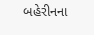બહેરીનના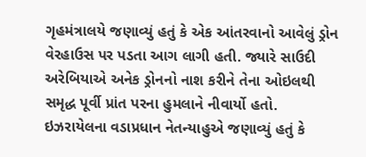ગૃહમંત્રાલયે જણાવ્યું હતું કે એક આંતરવાનો આવેલું ડ્રોન વેરહાઉસ પર પડતા આગ લાગી હતી. જ્યારે સાઉદી અરેબિયાએ અનેક ડ્રોનનો નાશ કરીને તેના ઓઇલથી સમૃદ્ધ પૂર્વી પ્રાંત પરના હુમલાને નીવાર્યો હતો.
ઇઝરાયેલના વડાપ્રધાન નેતન્યાહુએ જણાવ્યું હતું કે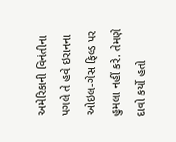અમેરિકાની વિનંતીના પગલે તે હવે ઇરાનના ઓઇલ-ગેસ ફિલ્ડ પર હુમલા નહીં કરે. તેમણે દાવો કર્યો હતો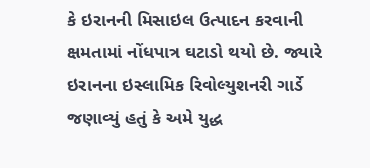કે ઇરાનની મિસાઇલ ઉત્પાદન કરવાની ક્ષમતામાં નોંધપાત્ર ઘટાડો થયો છે. જ્યારે ઇરાનના ઇસ્લામિક રિવોલ્યુશનરી ગાર્ડે જણાવ્યું હતું કે અમે યુદ્ધ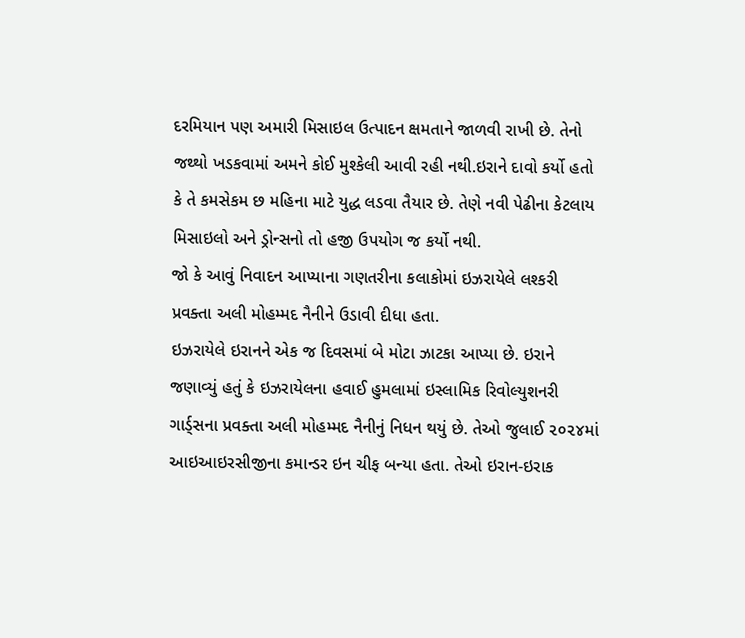દરમિયાન પણ અમારી મિસાઇલ ઉત્પાદન ક્ષમતાને જાળવી રાખી છે. તેનો જથ્થો ખડકવામાં અમને કોઈ મુશ્કેલી આવી રહી નથી.ઇરાને દાવો કર્યો હતો કે તે કમસેકમ છ મહિના માટે યુદ્ધ લડવા તૈયાર છે. તેણે નવી પેઢીના કેટલાય મિસાઇલો અને ડ્રોન્સનો તો હજી ઉપયોગ જ કર્યો નથી.
જો કે આવું નિવાદન આપ્યાના ગણતરીના કલાકોમાં ઇઝરાયેલે લશ્કરી પ્રવક્તા અલી મોહમ્મદ નૈનીને ઉડાવી દીધા હતા.
ઇઝરાયેલે ઇરાનને એક જ દિવસમાં બે મોટા ઝાટકા આપ્યા છે. ઇરાને જણાવ્યું હતું કે ઇઝરાયેલના હવાઈ હુમલામાં ઇસ્લામિક રિવોલ્યુશનરી ગાર્ડ્સના પ્રવક્તા અલી મોહમ્મદ નૈનીનું નિધન થયું છે. તેઓ જુલાઈ ૨૦૨૪માં આઇઆઇરસીજીના કમાન્ડર ઇન ચીફ બન્યા હતા. તેઓ ઇરાન-ઇરાક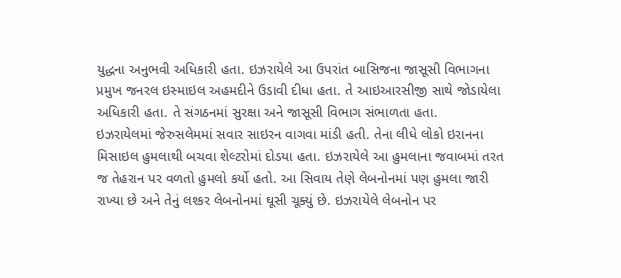યુદ્ધના અનુભવી અધિકારી હતા. ઇઝરાયેલે આ ઉપરાંત બાસિજના જાસૂસી વિભાગના પ્રમુખ જનરલ ઇસ્માઇલ અહમદીને ઉડાવી દીધા હતા. તે આઇઆરસીજી સાથે જોડાયેલા અધિકારી હતા. તે સંગઠનમાં સુરક્ષા અને જાસૂસી વિભાગ સંભાળતા હતા.
ઇઝરાયેલમાં જેરુસલેમમાં સવાર સાઇરન વાગવા માંડી હતી. તેના લીધે લોકો ઇરાનના મિસાઇલ હુમલાથી બચવા શેલ્ટરોમાં દોડયા હતા. ઇઝરાયેલે આ હુમલાના જવાબમાં તરત જ તેહરાન પર વળતો હુમલો કર્યો હતો. આ સિવાય તેણે લેબનોનમાં પણ હુમલા જારી રાખ્યા છે અને તેનું લશ્કર લેબનોનમાં ઘૂસી ચૂક્યું છે. ઇઝરાયેલે લેબનોન પર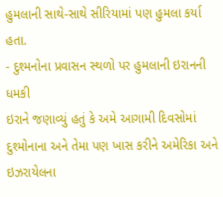હુમલાની સાથે-સાથે સીરિયામાં પણ હુમલા કર્યા હતા.
- દુશ્મનોના પ્રવાસન સ્થળો પર હુમલાની ઇરાનની ધમકી
ઇરાને જણાવ્યું હતું કે અમે આગામી દિવસોમાં દુશ્મોનાના અને તેમા પણ ખાસ કરીને અમેરિકા અને ઇઝરાયેલના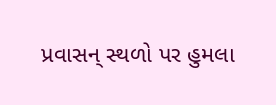પ્રવાસન્ સ્થળો પર હુમલા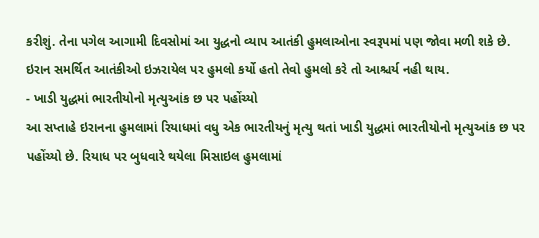કરીશું. તેના પગેલ આગામી દિવસોમાં આ યુદ્ધનો વ્યાપ આતંકી હુમલાઓના સ્વરૂપમાં પણ જોવા મળી શકે છે. ઇરાન સમર્થિત આતંકીઓ ઇઝરાયેલ પર હુમલો કર્યો હતો તેવો હુમલો કરે તો આશ્ચર્ય નહી થાય.
- ખાડી યુદ્ધમાં ભારતીયોનો મૃત્યુઆંક છ પર પહોંચ્યો
આ સપ્તાહે ઇરાનના હુમલામાં રિયાધમાં વધુ એક ભારતીયનું મૃત્યુ થતાં ખાડી યુદ્ધમાં ભારતીયોનો મૃત્યુઆંક છ પર પહોંચ્યો છે. રિયાધ પર બુધવારે થયેલા મિસાઇલ હુમલામાં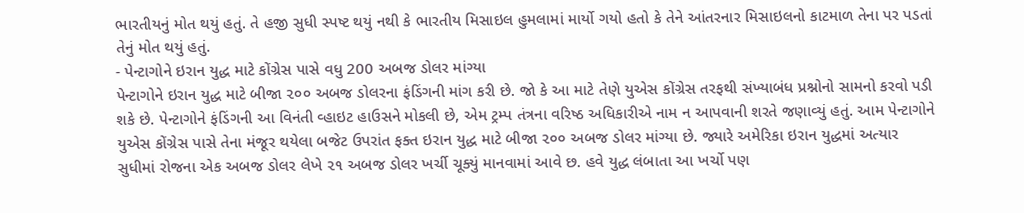ભારતીયનું મોત થયું હતું. તે હજી સુધી સ્પષ્ટ થયું નથી કે ભારતીય મિસાઇલ હુમલામાં માર્યો ગયો હતો કે તેને આંતરનાર મિસાઇલનો કાટમાળ તેના પર પડતાં તેનું મોત થયું હતું.
- પેન્ટાગોને ઇરાન યુદ્ધ માટે કોંગ્રેસ પાસે વધુ 200 અબજ ડોલર માંગ્યા
પેન્ટાગોને ઇરાન યુદ્ધ માટે બીજા ૨૦૦ અબજ ડોલરના ફંડિંગની માંગ કરી છે. જો કે આ માટે તેણે યુએસ કોંગ્રેસ તરફથી સંખ્યાબંધ પ્રશ્નોનો સામનો કરવો પડી શકે છે. પેન્ટાગોને ફંડિંગની આ વિનંતી વ્હાઇટ હાઉસને મોકલી છે, એમ ટ્રમ્પ તંત્રના વરિષ્ઠ અધિકારીએ નામ ન આપવાની શરતે જણાવ્યું હતું. આમ પેન્ટાગોને યુએસ કોંગ્રેસ પાસે તેના મંજૂર થયેલા બજેટ ઉપરાંત ફક્ત ઇરાન યુદ્ધ માટે બીજા ૨૦૦ અબજ ડોલર માંગ્યા છે. જ્યારે અમેરિકા ઇરાન યુદ્ધમાં અત્યાર સુધીમાં રોજના એક અબજ ડોલર લેખે ૨૧ અબજ ડોલર ખર્ચી ચૂક્યું માનવામાં આવે છ. હવે યુદ્ધ લંબાતા આ ખર્ચો પણ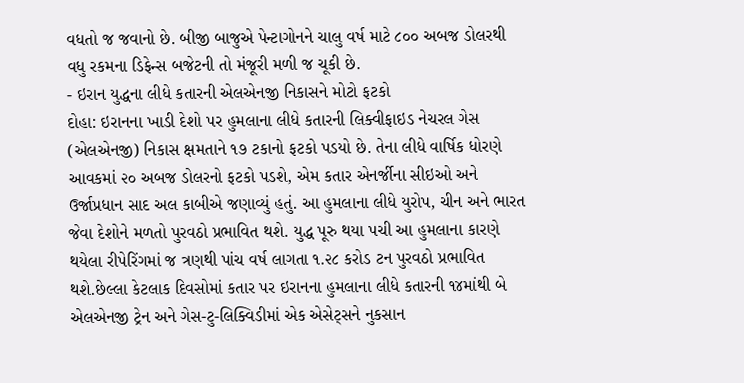વધતો જ જવાનો છે. બીજી બાજુએ પેન્ટાગોનને ચાલુ વર્ષ માટે ૮૦૦ અબજ ડોલરથી વધુ રકમના ડિફેન્સ બજેટની તો મંજૂરી મળી જ ચૂકી છે.
- ઇરાન યુદ્ધના લીધે કતારની એલએનજી નિકાસને મોટો ફટકો
દોહા: ઇરાનના ખાડી દેશો પર હુમલાના લીધે કતારની લિક્વીફાઇડ નેચરલ ગેસ (એલએનજી) નિકાસ ક્ષમતાને ૧૭ ટકાનો ફટકો પડયો છે. તેના લીધે વાર્ષિક ધોરણે આવકમાં ૨૦ અબજ ડોલરનો ફટકો પડશે, એમ કતાર એનર્જીના સીઇઓ અને ઉર્જાપ્રધાન સાદ અલ કાબીએ જણાવ્યું હતું. આ હુમલાના લીધે યુરોપ, ચીન અને ભારત જેવા દેશોને મળતો પુરવઠો પ્રભાવિત થશે. યુદ્ધ પૂરુ થયા પચી આ હુમલાના કારણે થયેલા રીપેરિંગમાં જ ત્રણથી પાંચ વર્ષ લાગતા ૧.૨૮ કરોડ ટન પુરવઠો પ્રભાવિત થશે.છેલ્લા કેટલાક દિવસોમાં કતાર પર ઇરાનના હુમલાના લીધે કતારની ૧૪માંથી બે એલએનજી ટ્રેન અને ગેસ-ટુ-લિક્વિડીમાં એક એસેટ્સને નુકસાન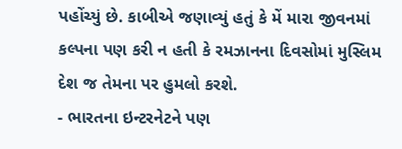પહોંચ્યું છે. કાબીએ જણાવ્યું હતું કે મેં મારા જીવનમાં કલ્પના પણ કરી ન હતી કે રમઝાનના દિવસોમાં મુસ્લિમ દેશ જ તેમના પર હુમલો કરશે.
- ભારતના ઇન્ટરનેટને પણ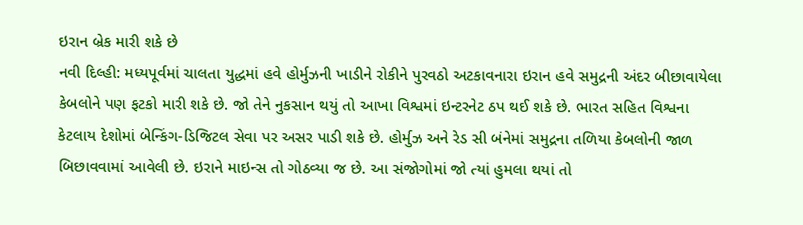ઇરાન બ્રેક મારી શકે છે
નવી દિલ્હી: મધ્યપૂર્વમાં ચાલતા યુદ્ધમાં હવે હોર્મુઝની ખાડીને રોકીને પુરવઠો અટકાવનારા ઇરાન હવે સમુદ્રની અંદર બીછાવાયેલા કેબલોને પણ ફટકો મારી શકે છે. જો તેને નુકસાન થયું તો આખા વિશ્વમાં ઇન્ટરનેટ ઠપ થઈ શકે છે. ભારત સહિત વિશ્વના કેટલાય દેશોમાં બેન્કિંગ-ડિજિટલ સેવા પર અસર પાડી શકે છે. હોર્મુઝ અને રેડ સી બંનેમાં સમુદ્રના તળિયા કેબલોની જાળ બિછાવવામાં આવેલી છે. ઇરાને માઇન્સ તો ગોઠવ્યા જ છે. આ સંજોગોમાં જો ત્યાં હુમલા થયાં તો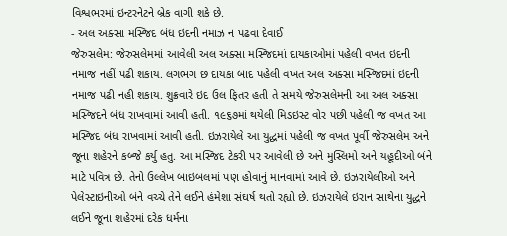વિશ્વભરમાં ઇન્ટરનેટને બ્રેક વાગી શકે છે.
- અલ અક્સા મસ્જિદ બંધ ઇદની નમાઝ ન પઢવા દેવાઈ
જેરુસલેમ: જેરુસલેમમાં આવેલી અલ અક્સા મસ્જિદમાં દાયકાઓમાં પહેલી વખત ઇદની નમાજ નહીં પઢી શકાય. લગભગ છ દાયકા બાદ પહેલી વખત અલ અક્સા મસ્જિદમાં ઇદની નમાજ પઢી નહી શકાય. શુક્રવારે ઇદ ઉલ ફિતર હતી તે સમયે જેરુસલેમની આ અલ અક્સા મસ્જિદને બંધ રાખવામાં આવી હતી. ૧૯૬૭માં થયેલી મિડઇસ્ટ વોર પછી પહેલી જ વખત આ મસ્જિદ બંધ રાખવામાં આવી હતી. ઇઝરાયેલે આ યુદ્ધમાં પહેલી જ વખત પૂર્વી જેરુસલેમ અને જૂના શહેરને કબ્જે કર્યુ હતુ. આ મસ્જિદ ટેકરી પર આવેલી છે અને મુસ્લિમો અને યહૂદીઓ બંને માટે પવિત્ર છે. તેનો ઉલ્લેખ બાઇબલમાં પણ હોવાનું માનવામાં આવે છે. ઇઝરાયેલીઓ અને પેલેસ્ટાઇનીઓ બંને વચ્ચે તેને લઈને હંમેશા સંઘર્ષ થતો રહ્યો છે. ઇઝરાયેલે ઇરાન સાથેના યુદ્ધને લઈને જૂના શહેરમાં દરેક ધર્મના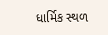ધાર્મિક સ્થળ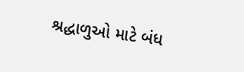શ્રદ્ધાળુઓ માટે બંધ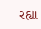રહ્યા